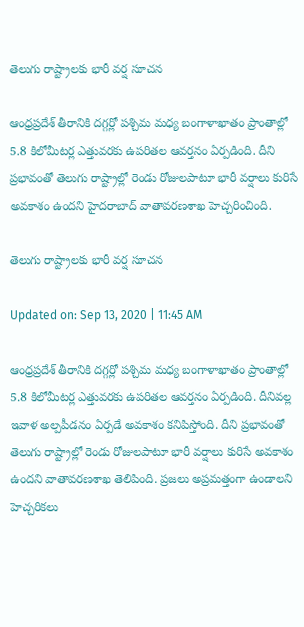తెలుగు రాష్ట్రాలకు భారీ వర్ష సూచన

ఆంధ్రప్రదేశ్ తీరానికి దగ్గర్లో పశ్చిమ మధ్య బంగాళాఖాతం ప్రాంతాల్లో 5.8 కిలోమీటర్ల ఎత్తువరకు ఉపరితల ఆవర్తనం ఏర్పడింది. దీని ప్రభావంతో తెలుగు రాష్ట్రాల్లో రెండు రోజులపాటూ భారీ వర్షాలు కురిసే అవకాశం ఉందని హైదరాబాద్ వాతావరణశాఖ హెచ్చరించింది.

తెలుగు రాష్ట్రాలకు భారీ వర్ష సూచన

Updated on: Sep 13, 2020 | 11:45 AM

ఆంధ్రప్రదేశ్ తీరానికి దగ్గర్లో పశ్చిమ మధ్య బంగాళాఖాతం ప్రాంతాల్లో 5.8 కిలోమీటర్ల ఎత్తువరకు ఉపరితల ఆవర్తనం ఏర్పడింది. దీనివల్ల ఇవాళ అల్పపీడనం ఏర్పడే అవకాశం కనిపిస్తోంది. దీని ప్రభావంతో తెలుగు రాష్ట్రాల్లో రెండు రోజులపాటూ భారీ వర్షాలు కురిసే అవకాశం ఉందని వాతావరణశాఖ తెలిపింది. ప్రజలు అప్రమత్తంగా ఉండాలని హెచ్చరికలు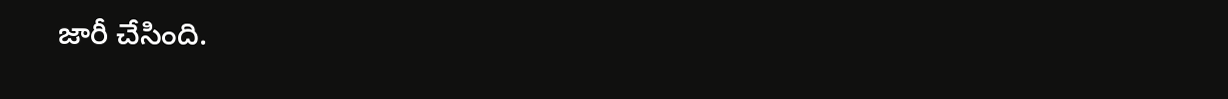జారీ చేసింది.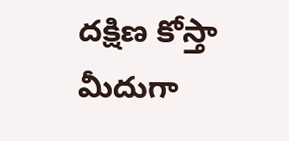దక్షిణ కోస్తా మీదుగా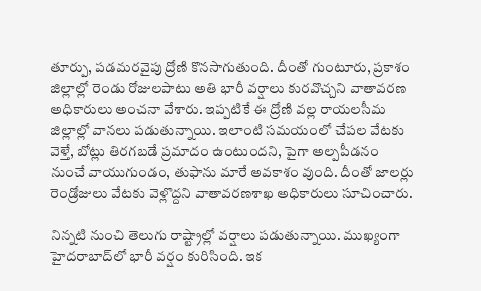తూర్పు, పడమరవైపు ద్రోణి కొనసాగుతుంది. దీంతో గుంటూరు, ప్రకాశం జిల్లాల్లో రెండు రోజులపాటు అతి భారీ వర్షాలు కురవొచ్చని వాతావరణ అధికారులు అంచనా వేశారు. ఇప్పటికే ఈ ద్రోణి వల్ల రాయలసీమ జిల్లాల్లో వానలు పడుతున్నాయి. ఇలాంటి సమయంలో చేపల వేటకు వెళ్తే, బోట్లు తిరగబడే ప్రమాదం ఉంటుందని, పైగా అల్పపీడనం నుంచే వాయుగుండం, తుఫాను మారే అవకాశం వుంది. దీంతో జాలర్లు రెండ్రోజులు వేటకు వెళ్లొద్దని వాతావరణశాఖ అధికారులు సూచించారు.

నిన్నటి నుంచి తెలుగు రాష్ట్రాల్లో వర్షాలు పడుతున్నాయి. ముఖ్యంగా హైదరాబాద్‌లో భారీ వర్షం కురిసింది. ఇక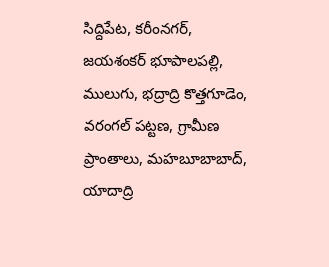సిద్దిపేట, కరీంనగర్, జయశంకర్ భూపాలపల్లి, ములుగు, భద్రాద్రి కొత్తగూడెం, వరంగల్ పట్టణ, గ్రామీణ ప్రాంతాలు, మహబూబాబాద్, యాదాద్రి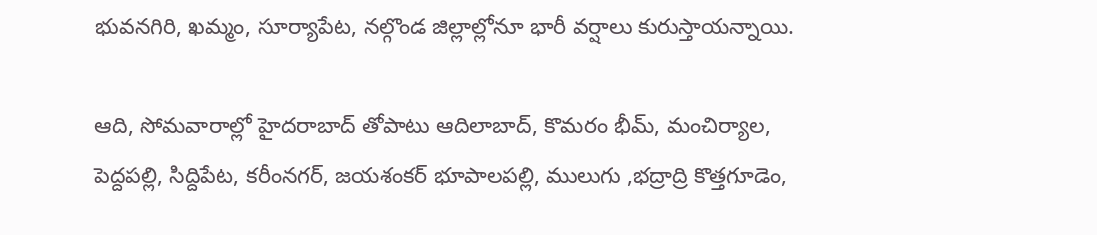భువనగిరి, ఖమ్మం, సూర్యాపేట, నల్గొండ జిల్లాల్లోనూ భారీ వర్షాలు కురుస్తాయన్నాయి.

ఆది, సోమ‌వారాల్లో హైదరాబాద్‌ తోపాటు ఆదిలాబాద్, కొమరం భీమ్, మంచిర్యాల, పెద్దపల్లి, సిద్దిపేట, కరీంనగర్, జయశంకర్ భూపాలపల్లి, ములుగు ,భద్రాద్రి కొత్తగూడెం,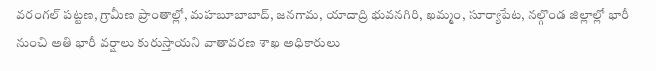వరంగల్ పట్టణ, గ్రామీణ ప్రాంతాల్లో, మహబూబాబాద్, జనగామ, యాదాద్రి భువనగిరి, ఖమ్మం, సూర్యాపేట, నల్గొండ జిల్లాల్లో భారీ నుంచి అతి భారీ వర్షాలు కురుస్తాయని వాతావరణ శాఖ అధికారులు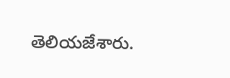తెలియజేశారు.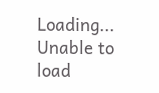Loading...
Unable to load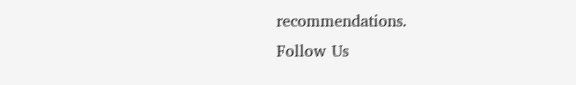recommendations.
Follow Us